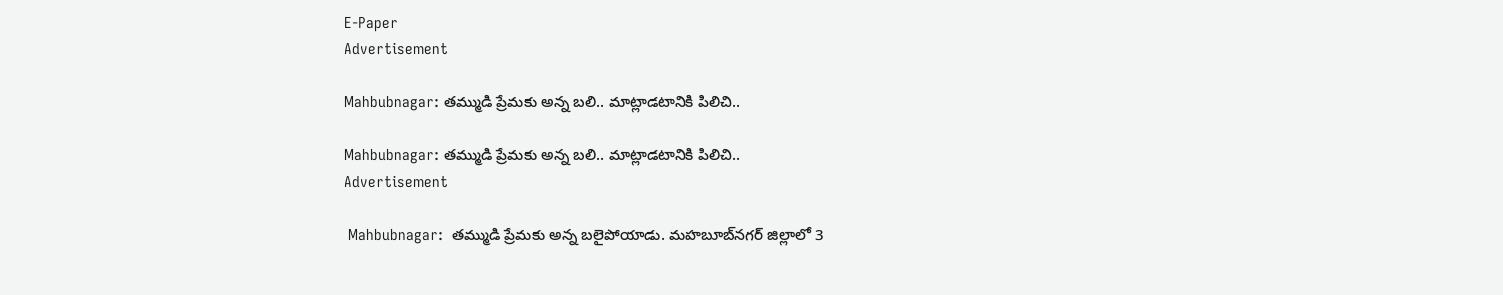E-Paper
Advertisement

Mahbubnagar: తమ్ముడి ప్రేమకు అన్న బలి.. మాట్లాడటానికి పిలిచి..

Mahbubnagar: తమ్ముడి ప్రేమకు అన్న బలి.. మాట్లాడటానికి పిలిచి..
Advertisement

 Mahbubnagar:  తమ్ముడి ప్రేమకు అన్న బలైపోయాడు. మహబూబ్‌నగర్ జిల్లాలో 3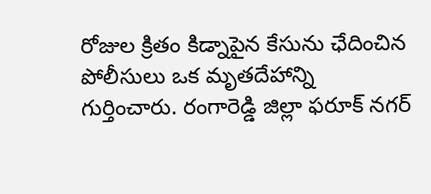రోజుల క్రితం కిడ్నాపైన కేసును ఛేదించిన పోలీసులు ఒక మృతదేహాన్ని గుర్తించారు. రంగారెడ్డి జిల్లా ఫరూక్ నగర్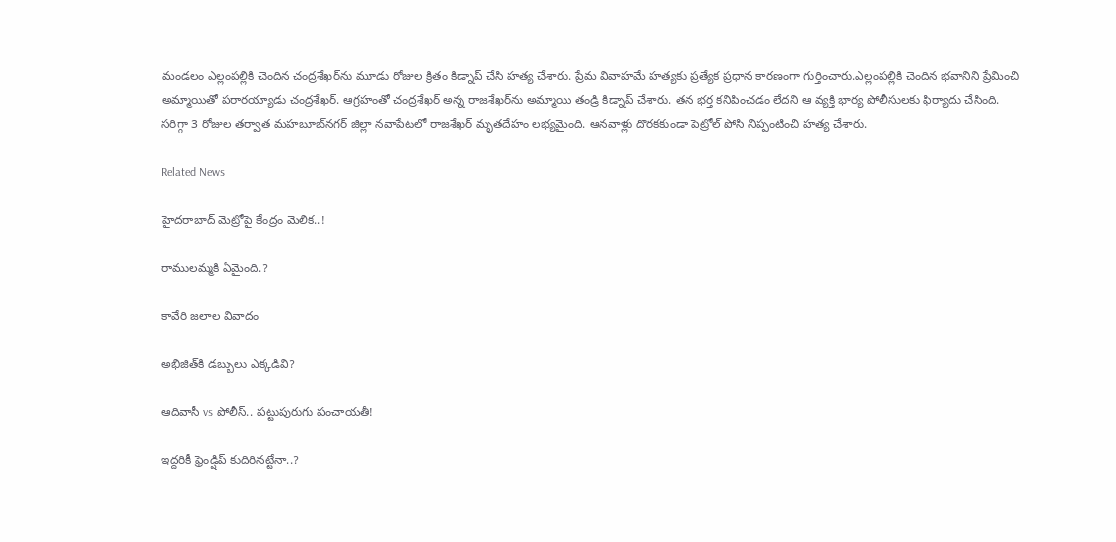మండలం ఎల్లంపల్లికి చెందిన చంద్రశేఖర్‌ను మూడు రోజుల క్రితం కిడ్నాప్ చేసి హత్య చేశారు. ప్రేమ వివాహమే హత్యకు ప్రత్యేక ప్రధాన కారణంగా గుర్తించారు.ఎల్లంపల్లికి చెందిన భవానిని ప్రేమించి అమ్మాయితో పరారయ్యాడు చంద్రశేఖర్‌. ఆగ్రహంతో చంద్రశేఖర్ అన్న రాజశేఖర్‌ను అమ్మాయి తండ్రి కిడ్నాప్ చేశారు. తన భర్త కనిపించడం లేదని ఆ వ్యక్తి భార్య పోలీసులకు ఫిర్యాదు చేసింది. సరిగ్గా 3 రోజుల తర్వాత మహబూబ్‌నగర్ జిల్లా నవాపేటలో రాజశేఖర్ మృతదేహం లభ్యమైంది. ఆనవాళ్లు దొరకకుండా పెట్రోల్ పోసి నిప్పంటించి హత్య చేశారు.

Related News

హైదరాబాద్ మెట్రోపై కేంద్రం మెలిక..!

రాములమ్మకి ఏమైంది.?

కావేరి జలాల వివాదం

అభిజిత్‌కి డబ్బులు ఎక్కడివి?

ఆదివాసీ vs పోలీస్.. పట్టుపురుగు పంచాయతీ!

ఇద్దరికీ ఫ్రెండ్షిప్ కుదిరినట్టేనా..?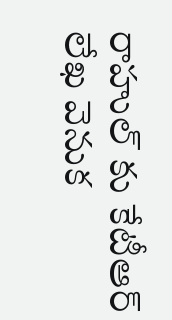రాహుల్ కు కేటీఆర్ లేఖ వెనుక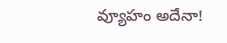వ్యూహం అదేనా!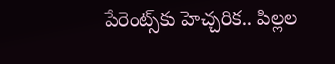పేరెంట్స్‌కు హెచ్చరిక.. పిల్లల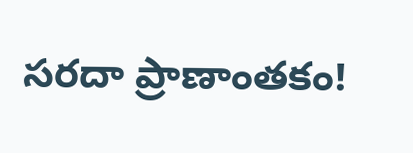సరదా ప్రాణాంతకం!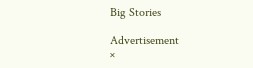Big Stories

Advertisement
×